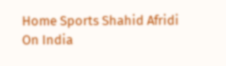Home Sports Shahid Afridi On India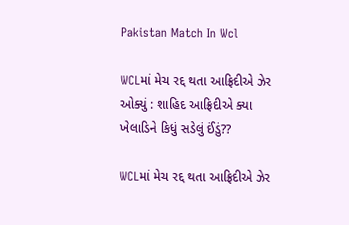Pakistan Match In Wcl

WCLમાં મેચ રદ્દ થતા આફ્રિદીએ ઝેર ઓક્યું : શાહિદ આફ્રિદીએ ક્યા ખેલાડિને કિધું સડેલું ઈંડું??

WCLમાં મેચ રદ્દ થતા આફ્રિદીએ ઝેર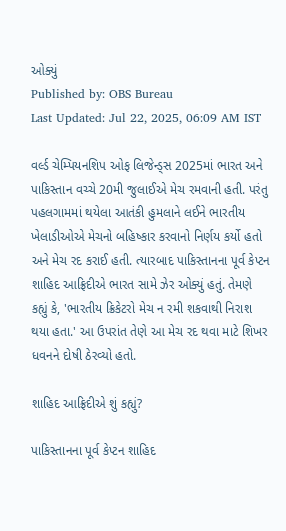ઓક્યું
Published by: OBS Bureau
Last Updated: Jul 22, 2025, 06:09 AM IST

વર્લ્ડ ચેમ્પિયનશિપ ઓફ લિજેન્ડ્સ 2025માં ભારત અને પાકિસ્તાન વચ્ચે 20મી જુલાઈએ મેચ રમવાની હતી. પરંતુ પહલગામમાં થયેલા આતંકી હુમલાને લઈને ભારતીય ખેલાડીઓએ મેચનો બહિષ્કાર કરવાનો નિર્ણય કર્યો હતો અને મેચ રદ કરાઈ હતી. ત્યારબાદ પાકિસ્તાનના પૂર્વ કેપ્ટન શાહિદ આફ્રિદીએ ભારત સામે ઝેર ઓક્યું હતું. તેમણે કહ્યું કે, 'ભારતીય ક્રિકેટરો મેચ ન રમી શકવાથી નિરાશ થયા હતા.' આ ઉપરાંત તેણે આ મેચ રદ થવા માટે શિખર ધવનને દોષી ઠેરવ્યો હતો.

શાહિદ આફ્રિદીએ શું કહ્યું?

પાકિસ્તાનના પૂર્વ કેપ્ટન શાહિદ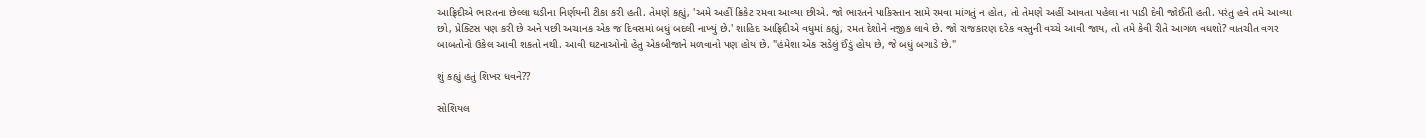આફ્રિદીએ ભારતના છેલ્લા ઘડીના નિર્ણયની ટીકા કરી હતી. તેમણે કહ્યું, 'અમે અહીં ક્રિકેટ રમવા આવ્યા છીએ. જો ભારતને પાકિસ્તાન સામે રમવા માંગતું ન હોત, તો તેમણે અહીં આવતા પહેલા ના પાડી દેવી જોઈતી હતી. પરંતુ હવે તમે આવ્યા છો, પ્રેક્ટિસ પણ કરી છે અને પછી અચાનક એક જ દિવસમાં બધું બદલી નાખ્યું છે.' શાહિદ આફ્રિદીએ વધુમાં કહ્યું, રમત દેશોને નજીક લાવે છે. જો રાજકારણ દરેક વસ્તુની વચ્ચે આવી જાય, તો તમે કેવી રીતે આગળ વધશો? વાતચીત વગર બાબતોનો ઉકેલ આવી શકતો નથી. આવી ઘટનાઓનો હેતુ એકબીજાને મળવાનો પણ હોય છે. "હંમેશા એક સડેલું ઈંડું હોય છે, જે બધું બગાડે છે."

શું કહ્યું હતું શિખર ધવને??

સોશિયલ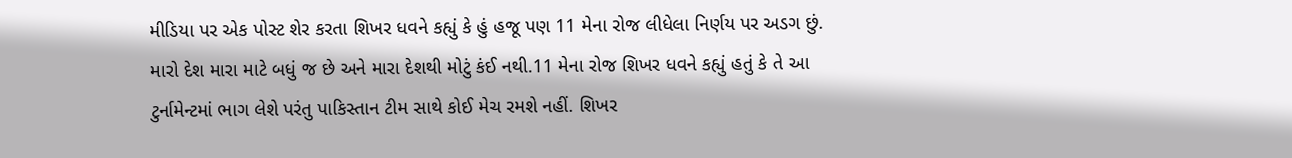મીડિયા પર એક પોસ્ટ શેર કરતા શિખર ધવને કહ્યું કે હું હજૂ પણ 11 મેના રોજ લીધેલા નિર્ણય પર અડગ છું. મારો દેશ મારા માટે બધું જ છે અને મારા દેશથી મોટું કંઈ નથી.11 મેના રોજ શિખર ધવને કહ્યું હતું કે તે આ ટુર્નામેન્ટમાં ભાગ લેશે પરંતુ પાકિસ્તાન ટીમ સાથે કોઈ મેચ રમશે નહીં. શિખર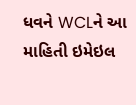ધવને WCLને આ માહિતી ઇમેઇલ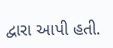દ્વારા આપી હતી.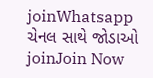joinWhatsapp ચેનલ સાથે જોડાઓ
joinJoin Now